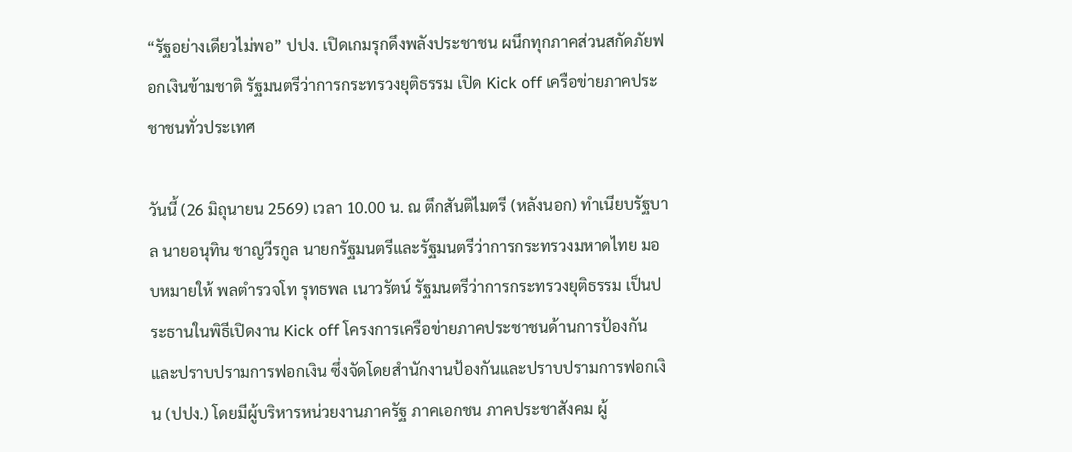“รัฐอย่างเดียวไม่พอ” ปปง. เปิดเกมรุกดึงพลังประชาชน ผนึกทุกภาคส่วนสกัดภัยฟอกเงินข้ามชาติ รัฐมนตรีว่าการกระทรวงยุติธรรม เปิด Kick off เครือข่ายภาคประชาชนทั่วประเทศ

วันนี้ (26 มิถุนายน 2569) เวลา 10.00 น. ณ ตึกสันติไมตรี (หลังนอก) ทำเนียบรัฐบาล นายอนุทิน ชาญวีรกูล นายกรัฐมนตรีและรัฐมนตรีว่าการกระทรวงมหาดไทย มอบหมายให้ พลตำรวจโท รุทธพล เนาวรัตน์ รัฐมนตรีว่าการกระทรวงยุติธรรม เป็นประธานในพิธีเปิดงาน Kick off โครงการเครือข่ายภาคประชาชนด้านการป้องกันและปราบปรามการฟอกเงิน ซึ่งจัดโดยสำนักงานป้องกันและปราบปรามการฟอกเงิน (ปปง.) โดยมีผู้บริหารหน่วยงานภาครัฐ ภาคเอกชน ภาคประชาสังคม ผู้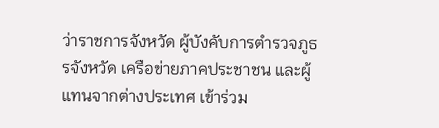ว่าราชการจังหวัด ผู้บังคับการตำรวจภูธรจังหวัด เครือข่ายภาคประชาชน และผู้แทนจากต่างประเทศ เข้าร่วม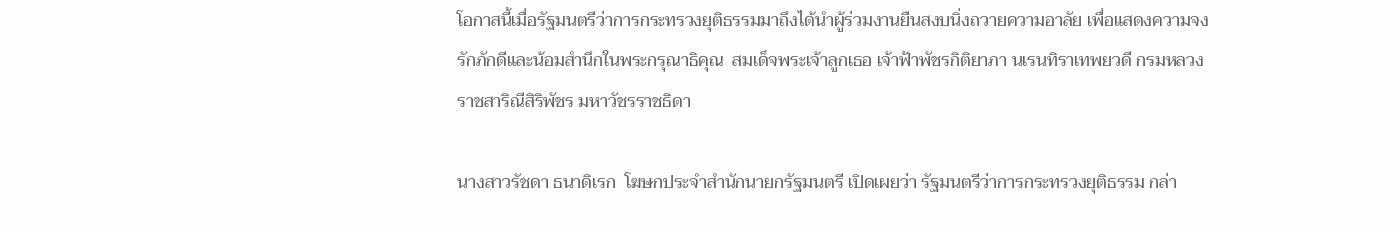โอกาสนี้เมื่อรัฐมนตรีว่าการกระทรวงยุติธรรมมาถึงได้นำผู้ร่วมงานยืนสงบนิ่งถวายความอาลัย เพื่อแสดงความจงรักภักดีและน้อมสำนึกในพระกรุณาธิคุณ  สมเด็จพระเจ้าลูกเธอ เจ้าฟ้าพัชรกิติยาภา นเรนทิราเทพยวดี กรมหลวงราชสาริณีสิริพัชร มหาวัชรราชธิดา

นางสาวรัชดา ธนาดิเรก  โฆษกประจำสำนักนายกรัฐมนตรี เปิดเผยว่า รัฐมนตรีว่าการกระทรวงยุติธรรม กล่า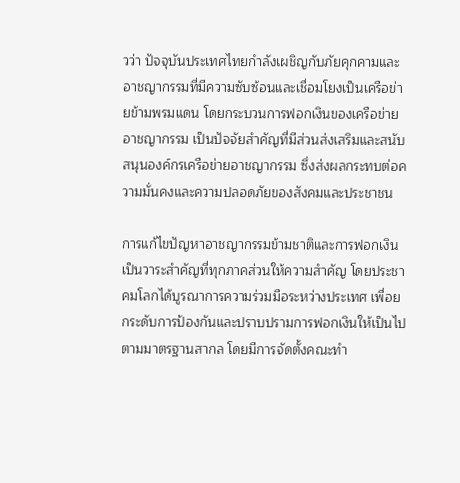วว่า ปัจจุบันประเทศไทยกำลังเผชิญกับภัยคุกคามและอาชญากรรมที่มีความซับซ้อนและเชื่อมโยงเป็นเครือข่ายข้ามพรมแดน โดยกระบวนการฟอกเงินของเครือข่ายอาชญากรรม เป็นปัจจัยสำคัญที่มีส่วนส่งเสริมและสนับสนุนองค์กรเครือข่ายอาชญากรรม ซึ่งส่งผลกระทบต่อความมั่นคงและความปลอดภัยของสังคมและประชาชน

การแก้ไขปัญหาอาชญากรรมข้ามชาติและการฟอกเงินเป็นวาระสำคัญที่ทุกภาคส่วนให้ความสำคัญ โดยประชาคมโลกได้บูรณาการความร่วมมือระหว่างประเทศ เพื่อยกระดับการป้องกันและปราบปรามการฟอกเงินให้เป็นไปตามมาตรฐานสากล โดยมีการจัดตั้งคณะทำ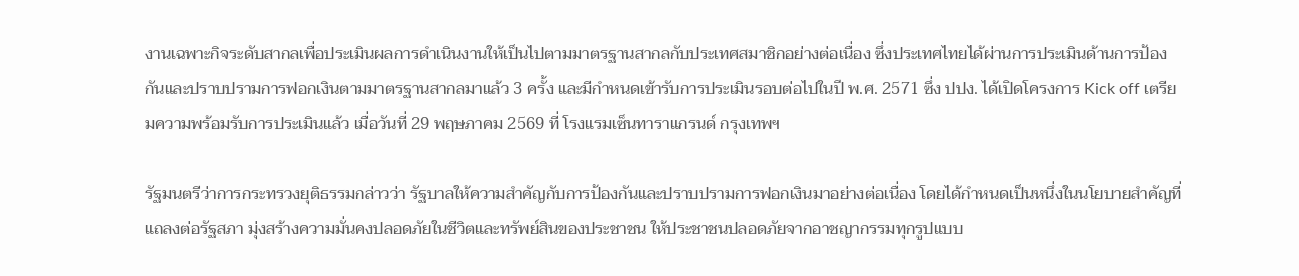งานเฉพาะกิจระดับสากลเพื่อประเมินผลการดำเนินงานให้เป็นไปตามมาตรฐานสากลกับประเทศสมาชิกอย่างต่อเนื่อง ซึ่งประเทศไทยได้ผ่านการประเมินด้านการป้องกันและปราบปรามการฟอกเงินตามมาตรฐานสากลมาแล้ว 3 ครั้ง และมีกำหนดเข้ารับการประเมินรอบต่อไปในปี พ.ศ. 2571 ซึ่ง ปปง. ได้เปิดโครงการ Kick off เตรียมความพร้อมรับการประเมินแล้ว เมื่อวันที่ 29 พฤษภาคม 2569 ที่ โรงแรมเซ็นทาราแกรนด์ กรุงเทพฯ

รัฐมนตรีว่าการกระทรวงยุติธรรมกล่าวว่า รัฐบาลให้ความสำคัญกับการป้องกันและปราบปรามการฟอกเงินมาอย่างต่อเนื่อง โดยได้กำหนดเป็นหนึ่งในนโยบายสำคัญที่แถลงต่อรัฐสภา มุ่งสร้างความมั่นคงปลอดภัยในชีวิตและทรัพย์สินของประชาชน ให้ประชาชนปลอดภัยจากอาชญากรรมทุกรูปแบบ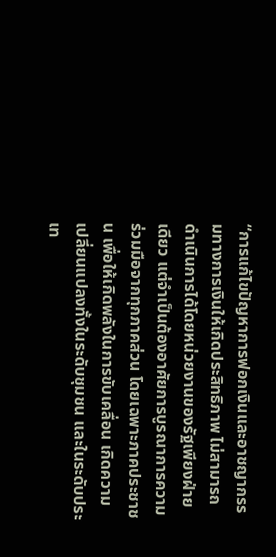“การแก้ไขปัญหาการฟอกเงินและอาชญากรรมทางการเงินให้เกิดประสิทธิภาพ ไม่สามารถดำเนินการได้โดยหน่วยงานของรัฐเพียงฝ่ายเดียว แต่จำเป็นต้องอาศัยการบูรณาการความร่วมมือจากทุกภาคส่วน โดยเฉพาะภาคประชาชน เพื่อให้เกิดพลังในการขับเคลื่อน เกิดความเปลี่ยนแปลงทั้งในระดับชุมชน และในระดับประเท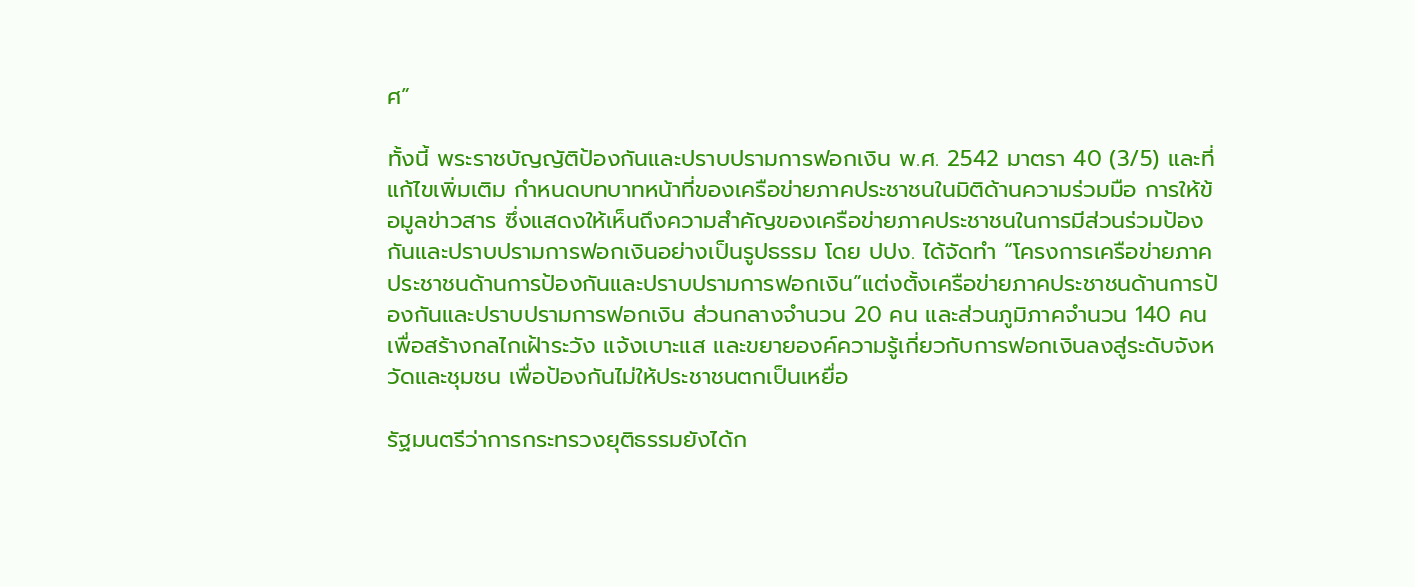ศ”

ทั้งนี้ พระราชบัญญัติป้องกันและปราบปรามการฟอกเงิน พ.ศ. 2542 มาตรา 40 (3/5) และที่แก้ไขเพิ่มเติม กำหนดบทบาทหน้าที่ของเครือข่ายภาคประชาชนในมิติด้านความร่วมมือ การให้ข้อมูลข่าวสาร ซึ่งแสดงให้เห็นถึงความสำคัญของเครือข่ายภาคประชาชนในการมีส่วนร่วมป้องกันและปราบปรามการฟอกเงินอย่างเป็นรูปธรรม โดย ปปง. ได้จัดทำ “โครงการเครือข่ายภาคประชาชนด้านการป้องกันและปราบปรามการฟอกเงิน”แต่งตั้งเครือข่ายภาคประชาชนด้านการป้องกันและปราบปรามการฟอกเงิน ส่วนกลางจำนวน 20 คน และส่วนภูมิภาคจำนวน 140 คน เพื่อสร้างกลไกเฝ้าระวัง แจ้งเบาะแส และขยายองค์ความรู้เกี่ยวกับการฟอกเงินลงสู่ระดับจังหวัดและชุมชน เพื่อป้องกันไม่ให้ประชาชนตกเป็นเหยื่อ

รัฐมนตรีว่าการกระทรวงยุติธรรมยังได้ก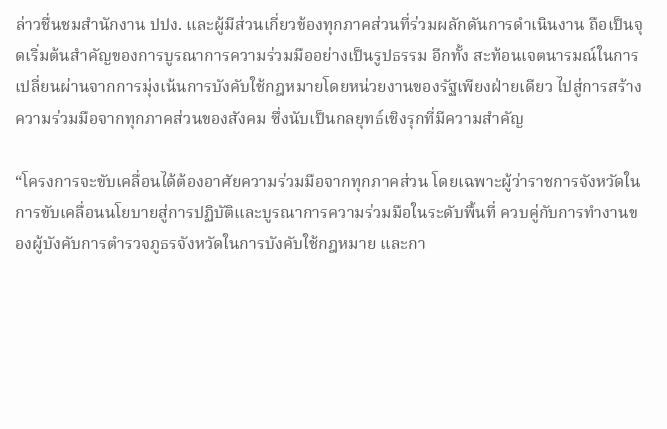ล่าวชื่นชมสำนักงาน ปปง. และผู้มีส่วนเกี่ยวข้องทุกภาคส่วนที่ร่วมผลักดันการดำเนินงาน ถือเป็นจุดเริ่มต้นสำคัญของการบูรณาการความร่วมมืออย่างเป็นรูปธรรม อีกทั้ง สะท้อนเจตนารมณ์ในการเปลี่ยนผ่านจากการมุ่งเน้นการบังคับใช้กฎหมายโดยหน่วยงานของรัฐเพียงฝ่ายเดียว ไปสู่การสร้างความร่วมมือจากทุกภาคส่วนของสังคม ซึ่งนับเป็นกลยุทธ์เชิงรุกที่มีความสำคัญ

“โครงการจะขับเคลื่อนได้ต้องอาศัยความร่วมมือจากทุกภาคส่วน โดยเฉพาะผู้ว่าราชการจังหวัดในการขับเคลื่อนนโยบายสู่การปฏิบัติและบูรณาการความร่วมมือในระดับพื้นที่ ควบคู่กับการทำงานของผู้บังคับการตำรวจภูธรจังหวัดในการบังคับใช้กฎหมาย และกา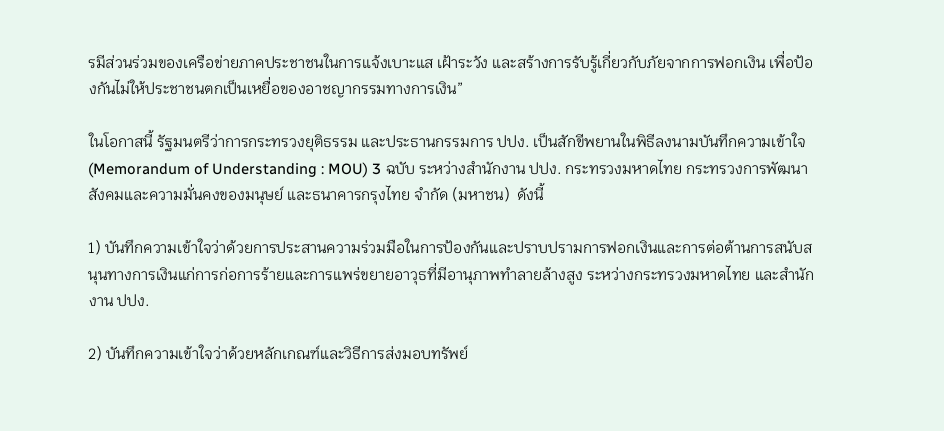รมีส่วนร่วมของเครือข่ายภาคประชาชนในการแจ้งเบาะแส เฝ้าระวัง และสร้างการรับรู้เกี่ยวกับภัยจากการฟอกเงิน เพื่อป้องกันไม่ให้ประชาชนตกเป็นเหยื่อของอาชญากรรมทางการเงิน”

ในโอกาสนี้ รัฐมนตรีว่าการกระทรวงยุติธรรม และประธานกรรมการ ปปง. เป็นสักขีพยานในพิธีลงนามบันทึกความเข้าใจ (Memorandum of Understanding : MOU) 3 ฉบับ ระหว่างสำนักงาน ปปง. กระทรวงมหาดไทย กระทรวงการพัฒนาสังคมและความมั่นคงของมนุษย์ และธนาคารกรุงไทย จำกัด (มหาชน)  ดังนี้

1) บันทึกความเข้าใจว่าด้วยการประสานความร่วมมือในการป้องกันและปราบปรามการฟอกเงินและการต่อต้านการสนับสนุนทางการเงินแก่การก่อการร้ายและการแพร่ขยายอาวุธที่มีอานุภาพทำลายล้างสูง ระหว่างกระทรวงมหาดไทย และสำนักงาน ปปง.

2) บันทึกความเข้าใจว่าด้วยหลักเกณฑ์และวิธีการส่งมอบทรัพย์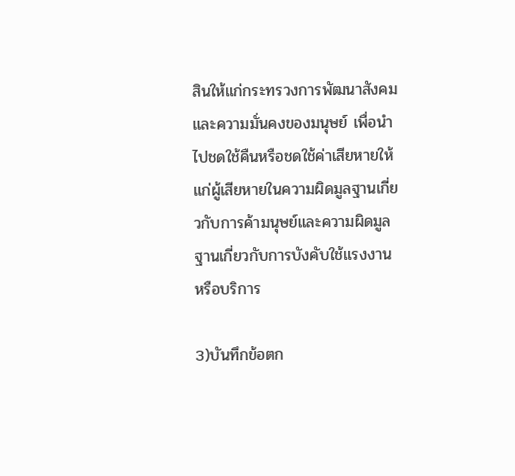สินให้แก่กระทรวงการพัฒนาสังคมและความมั่นคงของมนุษย์ เพื่อนำไปชดใช้คืนหรือชดใช้ค่าเสียหายให้แก่ผู้เสียหายในความผิดมูลฐานเกี่ยวกับการค้ามนุษย์และความผิดมูลฐานเกี่ยวกับการบังคับใช้แรงงาน หรือบริการ

3)บันทึกข้อตก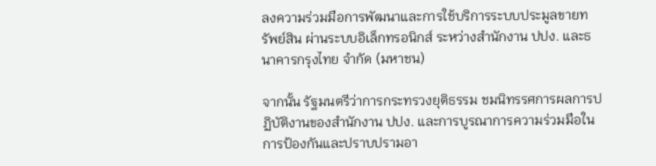ลงความร่วมมือการพัฒนาและการใช้บริการระบบประมูลขายทรัพย์สิน ผ่านระบบอิเล็กทรอนิกส์ ระหว่างสำนักงาน ปปง. และธนาคารกรุงไทย จำกัด (มหาชน)

จากนั้น รัฐมนตรีว่าการกระทรวงยุติธรรม ชมนิทรรศการผลการปฏิบัติงานของสำนักงาน ปปง. และการบูรณาการความร่วมมือในการป้องกันและปราบปรามอา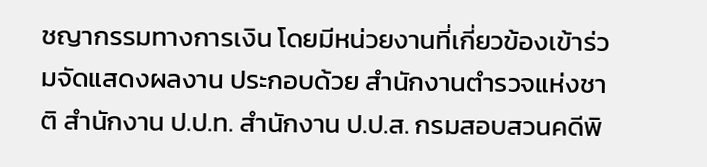ชญากรรมทางการเงิน โดยมีหน่วยงานที่เกี่ยวข้องเข้าร่วมจัดแสดงผลงาน ประกอบด้วย สำนักงานตำรวจแห่งชาติ สำนักงาน ป.ป.ท. สำนักงาน ป.ป.ส. กรมสอบสวนคดีพิ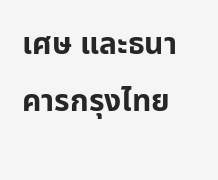เศษ และธนาคารกรุงไทย